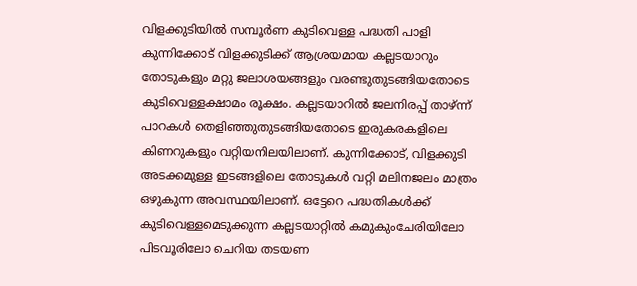വിളക്കുടിയിൽ സമ്പൂർണ കുടിവെള്ള പദ്ധതി പാളി
കുന്നിക്കോട് വിളക്കുടിക്ക് ആശ്രയമായ കല്ലടയാറും തോടുകളും മറ്റു ജലാശയങ്ങളും വരണ്ടുതുടങ്ങിയതോടെ കുടിവെള്ളക്ഷാമം രൂക്ഷം. കല്ലടയാറിൽ ജലനിരപ്പ് താഴ്ന്ന് പാറകൾ തെളിഞ്ഞുതുടങ്ങിയതോടെ ഇരുകരകളിലെ കിണറുകളും വറ്റിയനിലയിലാണ്. കുന്നിക്കോട്, വിളക്കുടി അടക്കമുള്ള ഇടങ്ങളിലെ തോടുകൾ വറ്റി മലിനജലം മാത്രം ഒഴുകുന്ന അവസ്ഥയിലാണ്. ഒട്ടേറെ പദ്ധതികൾക്ക് കുടിവെള്ളമെടുക്കുന്ന കല്ലടയാറ്റിൽ കമുകുംചേരിയിലോ പിടവൂരിലോ ചെറിയ തടയണ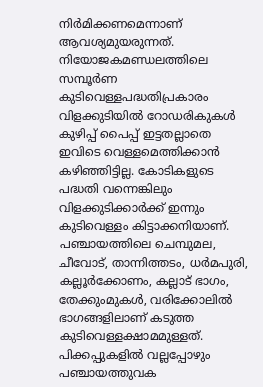നിർമിക്കണമെന്നാണ് ആവശ്യമുയരുന്നത്.
നിയോജകമണ്ഡലത്തിലെ സമ്പൂർണ കുടിവെള്ളപദ്ധതിപ്രകാരം വിളക്കുടിയിൽ റോഡരികുകൾ കുഴിപ്പ് പൈപ്പ് ഇട്ടതല്ലാതെ ഇവിടെ വെള്ളമെത്തിക്കാൻ കഴിഞ്ഞിട്ടില്ല. കോടികളുടെ പദ്ധതി വന്നെങ്കിലും വിളക്കുടിക്കാർക്ക് ഇന്നും കുടിവെള്ളം കിട്ടാക്കനിയാണ്. പഞ്ചായത്തിലെ ചെമ്പുമല, ചീവോട്, താന്നിത്തടം, ധർമപുരി, കല്ലൂർക്കോണം, കല്ലാട് ഭാഗം, തേക്കുംമുകൾ, വരിക്കോലിൽ ഭാഗങ്ങളിലാണ് കടുത്ത കുടിവെള്ളക്ഷാമമുള്ളത്.
പിക്കപ്പുകളിൽ വല്ലപ്പോഴും പഞ്ചായത്തുവക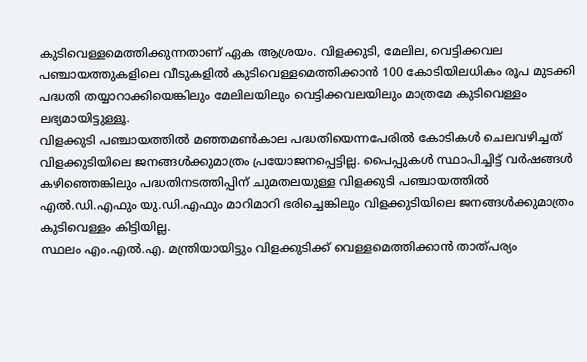കുടിവെള്ളമെത്തിക്കുന്നതാണ് ഏക ആശ്രയം. വിളക്കുടി, മേലില, വെട്ടിക്കവല പഞ്ചായത്തുകളിലെ വീടുകളിൽ കുടിവെള്ളമെത്തിക്കാൻ 100 കോടിയിലധികം രൂപ മുടക്കി പദ്ധതി തയ്യാറാക്കിയെങ്കിലും മേലിലയിലും വെട്ടിക്കവലയിലും മാത്രമേ കുടിവെള്ളം ലഭ്യമായിട്ടുള്ളൂ.
വിളക്കുടി പഞ്ചായത്തിൽ മഞ്ഞമൺകാല പദ്ധതിയെന്നപേരിൽ കോടികൾ ചെലവഴിച്ചത് വിളക്കുടിയിലെ ജനങ്ങൾക്കുമാത്രം പ്രയോജനപ്പെട്ടില്ല. പൈപ്പുകൾ സ്ഥാപിച്ചിട്ട് വർഷങ്ങൾ കഴിഞ്ഞെങ്കിലും പദ്ധതിനടത്തിപ്പിന് ചുമതലയുള്ള വിളക്കുടി പഞ്ചായത്തിൽ എൽ.ഡി.എഫും യു.ഡി.എഫും മാറിമാറി ഭരിച്ചെങ്കിലും വിളക്കുടിയിലെ ജനങ്ങൾക്കുമാത്രം കുടിവെള്ളം കിട്ടിയില്ല.
സ്ഥലം എം.എൽ.എ. മന്ത്രിയായിട്ടും വിളക്കുടിക്ക് വെള്ളമെത്തിക്കാൻ താത്പര്യം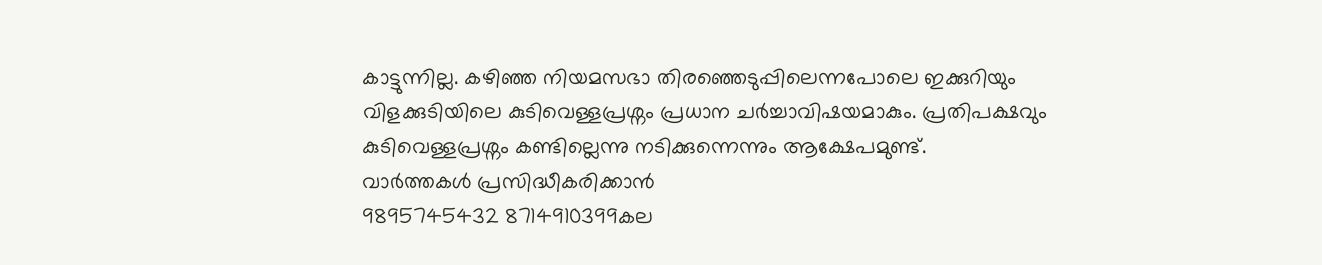കാട്ടുന്നില്ല. കഴിഞ്ഞ നിയമസഭാ തിരഞ്ഞെടുപ്പിലെന്നപോലെ ഇക്കുറിയും വിളക്കുടിയിലെ കുടിവെള്ളപ്രശ്നം പ്രധാന ചർച്ചാവിഷയമാകും. പ്രതിപക്ഷവും കുടിവെള്ളപ്രശ്നം കണ്ടില്ലെന്നു നടിക്കുന്നെന്നും ആക്ഷേപമുണ്ട്.
വാർത്തകൾ പ്രസിദ്ധീകരിക്കാൻ
9895745432 8714910399കല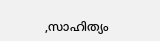,സാഹിത്യം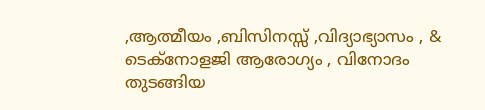,ആത്മീയം ,ബിസിനസ്സ് ,വിദ്യാഭ്യാസം , & ടെക്നോളജി ആരോഗ്യം , വിനോദം തുടങ്ങിയ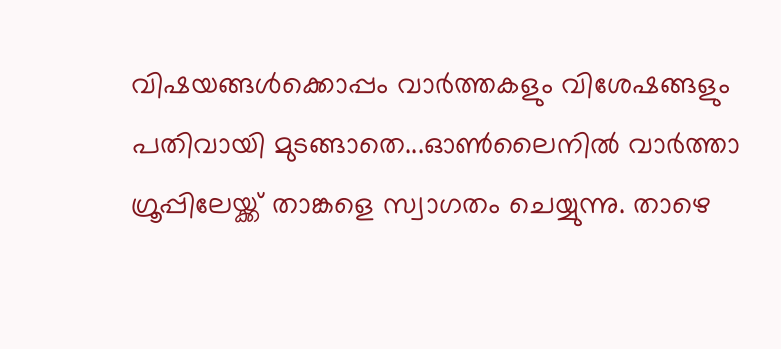വിഷയങ്ങൾക്കൊപ്പം വാർത്തകളും വിശേഷങ്ങളും പതിവായി മുടങ്ങാതെ...ഓൺലൈനിൽ വാർത്താ ഗ്രൂപ്പിലേയ്ക്ക് താങ്കളെ സ്വാഗതം ചെയ്യുന്നു. താഴെ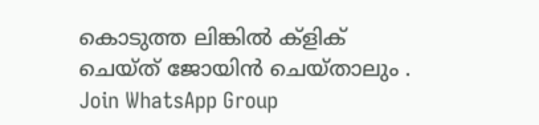കൊടുത്ത ലിങ്കിൽ ക്ളിക് ചെയ്ത് ജോയിൻ ചെയ്താലും .
Join WhatsApp Group